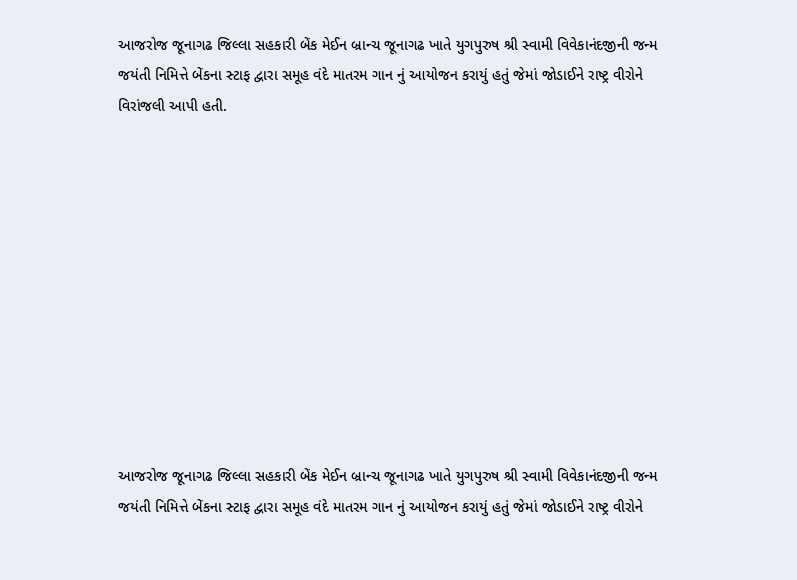આજરોજ જૂનાગઢ જિલ્લા સહકારી બેંક મેઈન બ્રાન્ચ જૂનાગઢ ખાતે યુગપુરુષ શ્રી સ્વામી વિવેકાનંદજીની જન્મ જયંતી નિમિત્તે બેંકના સ્ટાફ દ્વારા સમૂહ વંદે માતરમ ગાન નું આયોજન કરાયું હતું જેમાં જોડાઈને રાષ્ટ્ર વીરોને વિરાંજલી આપી હતી.











આજરોજ જૂનાગઢ જિલ્લા સહકારી બેંક મેઈન બ્રાન્ચ જૂનાગઢ ખાતે યુગપુરુષ શ્રી સ્વામી વિવેકાનંદજીની જન્મ જયંતી નિમિત્તે બેંકના સ્ટાફ દ્વારા સમૂહ વંદે માતરમ ગાન નું આયોજન કરાયું હતું જેમાં જોડાઈને રાષ્ટ્ર વીરોને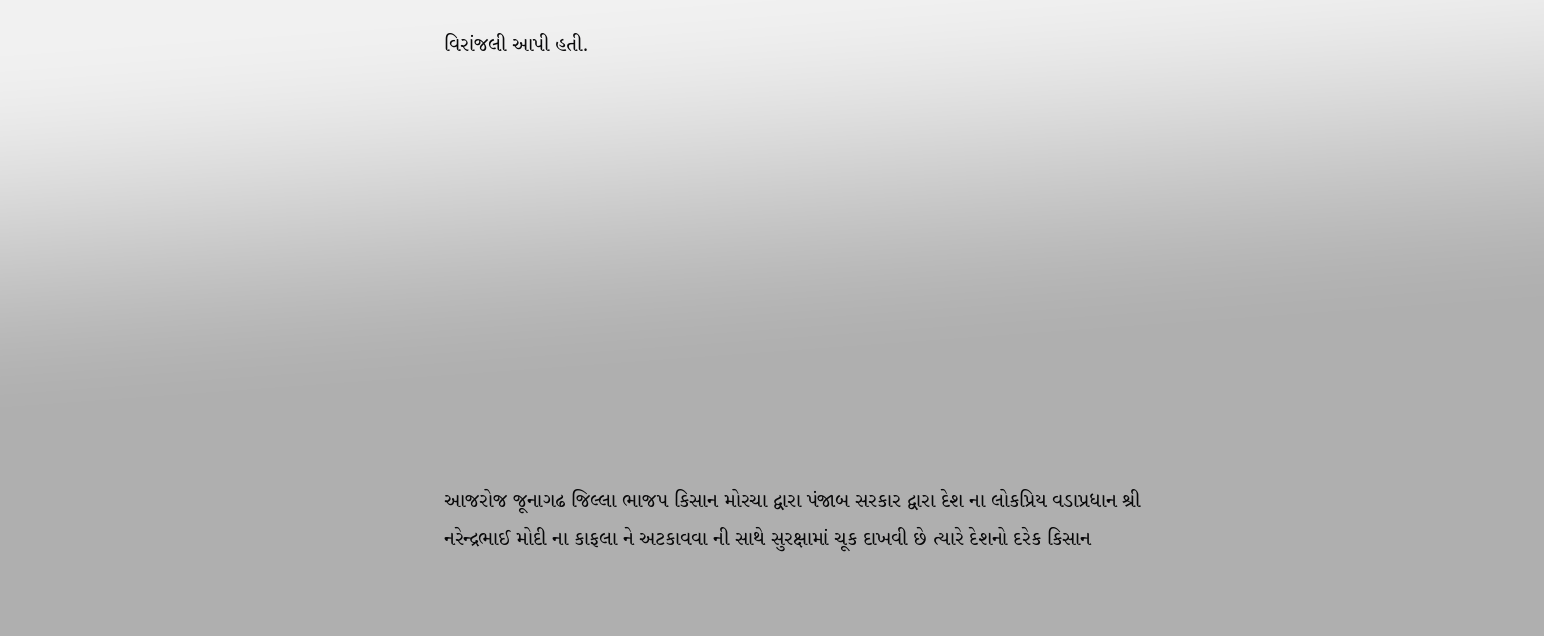વિરાંજલી આપી હતી.











આજરોજ જૂનાગઢ જિલ્લા ભાજપ કિસાન મોરચા દ્વારા પંજાબ સરકાર દ્વારા દેશ ના લોકપ્રિય વડાપ્રધાન શ્રી નરેન્દ્રભાઈ મોદી ના કાફલા ને અટકાવવા ની સાથે સુરક્ષામાં ચૂક દાખવી છે ત્યારે દેશનો દરેક કિસાન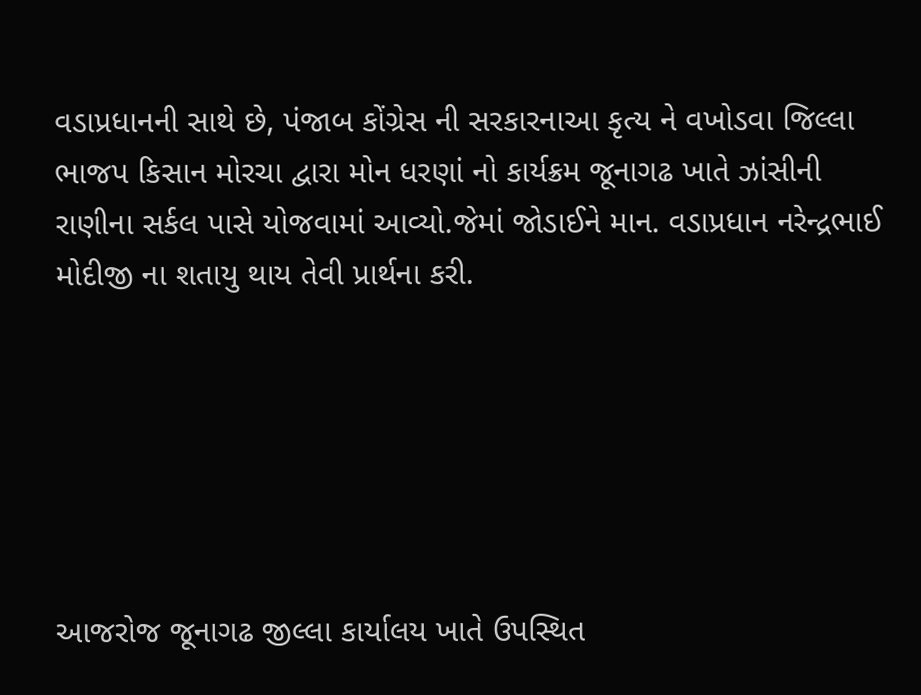વડાપ્રધાનની સાથે છે, પંજાબ કોંગ્રેસ ની સરકારનાઆ કૃત્ય ને વખોડવા જિલ્લા ભાજપ કિસાન મોરચા દ્વારા મોન ધરણાં નો કાર્યક્રમ જૂનાગઢ ખાતે ઝાંસીની રાણીના સર્કલ પાસે યોજવામાં આવ્યો.જેમાં જોડાઈને માન. વડાપ્રધાન નરેન્દ્રભાઈ મોદીજી ના શતાયુ થાય તેવી પ્રાર્થના કરી.






આજરોજ જૂનાગઢ જીલ્લા કાર્યાલય ખાતે ઉપસ્થિત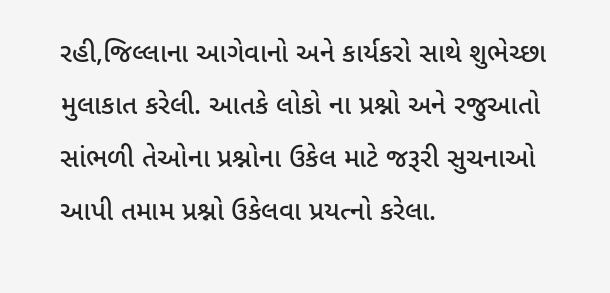રહી,જિલ્લાના આગેવાનો અને કાર્યકરો સાથે શુભેચ્છા મુલાકાત કરેલી. આતકે લોકો ના પ્રશ્નો અને રજુઆતો સાંભળી તેઓના પ્રશ્નોના ઉકેલ માટે જરૂરી સુચનાઓ આપી તમામ પ્રશ્નો ઉકેલવા પ્રયત્નો કરેલા.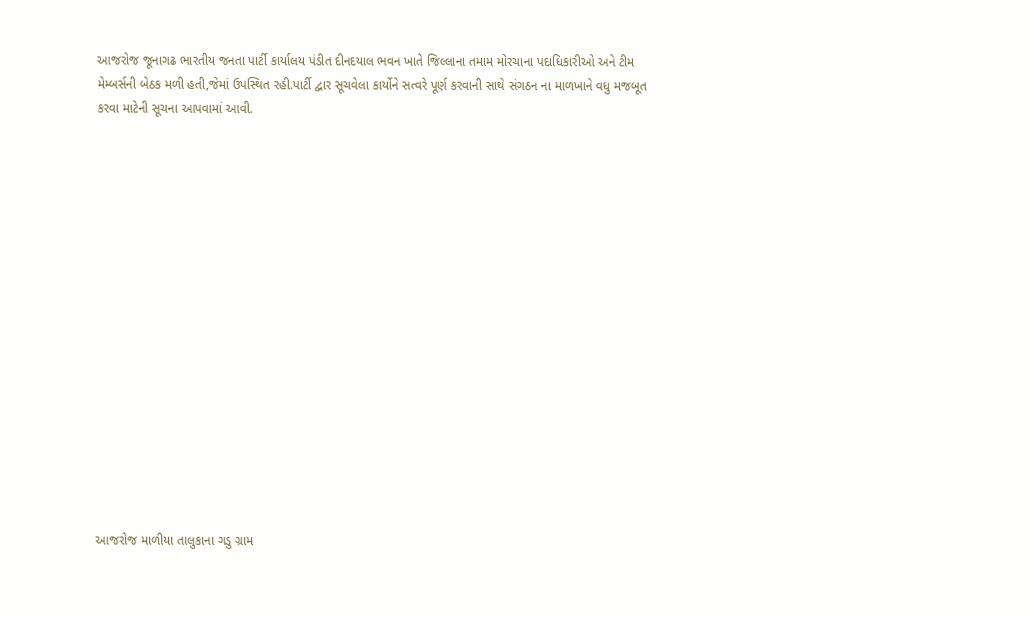આજરોજ જૂનાગઢ ભારતીય જનતા પાર્ટી કાર્યાલય પંડીત દીનદયાલ ભવન ખાતે જિલ્લાના તમામ મોરચાના પદાધિકારીઓ અને ટીમ મેમ્બર્સની બેઠક મળી હતી,જેમાં ઉપસ્થિત રહી.પાર્ટી દ્વાર સૂચવેલા કાર્યોને સત્વરે પૂર્ણ કરવાની સાથે સંગઠન ના માળખાને વધુ મજબૂત કરવા માટેની સૂચના આપવામાં આવી.

















આજરોજ માળીયા તાલુકાના ગડુ ગ્રામ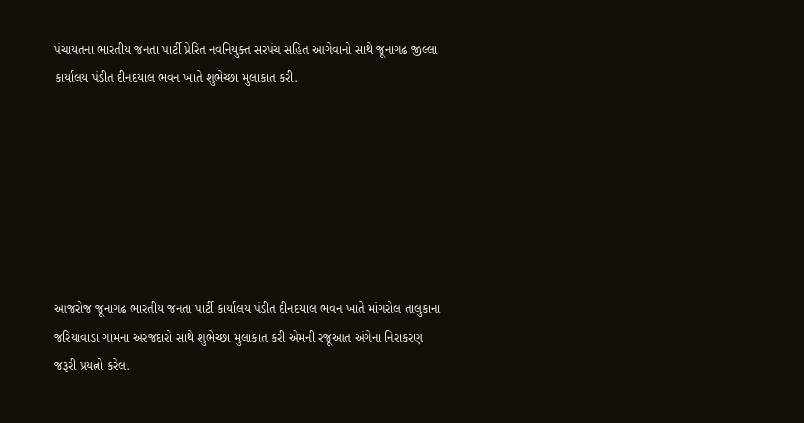પંચાયતના ભારતીય જનતા પાર્ટી પ્રેરિત નવનિયુક્ત સરપંચ સહિત આગેવાનો સાથે જૂનાગઢ જીલ્લા કાર્યાલય પંડીત દીનદયાલ ભવન ખાતે શુભેચ્છા મુલાકાત કરી.







આજરોજ જૂનાગઢ ભારતીય જનતા પાર્ટી કાર્યાલય પંડીત દીનદયાલ ભવન ખાતે માંગરોલ તાલુકાના જરિયાવાડા ગામના અરજદારો સાથે શુભેચ્છા મુલાકાત કરી એમની રજૂઆત અંગેના નિરાકરણ જરૂરી પ્રયત્નો કરેલ.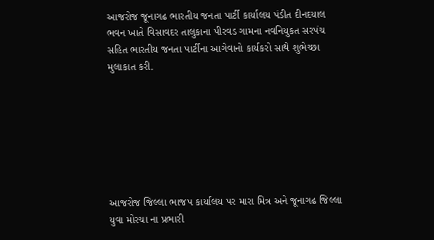આજરોજ જૂનાગઢ ભારતીય જનતા પાર્ટી કાર્યાલય પંડીત દીનદયાલ ભવન ખાતે વિસાવદર તાલુકાના પીરવડ ગામના નવનિયુકત સરપંચ સહિત ભારતીય જનતા પાર્ટીના આગેવાનો કાર્યકરો સાથે શુભેચ્છા મુલાકાત કરી.







આજરોજ જિલ્લા ભાજપ કાર્યાલય પર મારા મિત્ર અને જૂનાગઢ જિલ્લા યુવા મોરચા ના પ્રભારી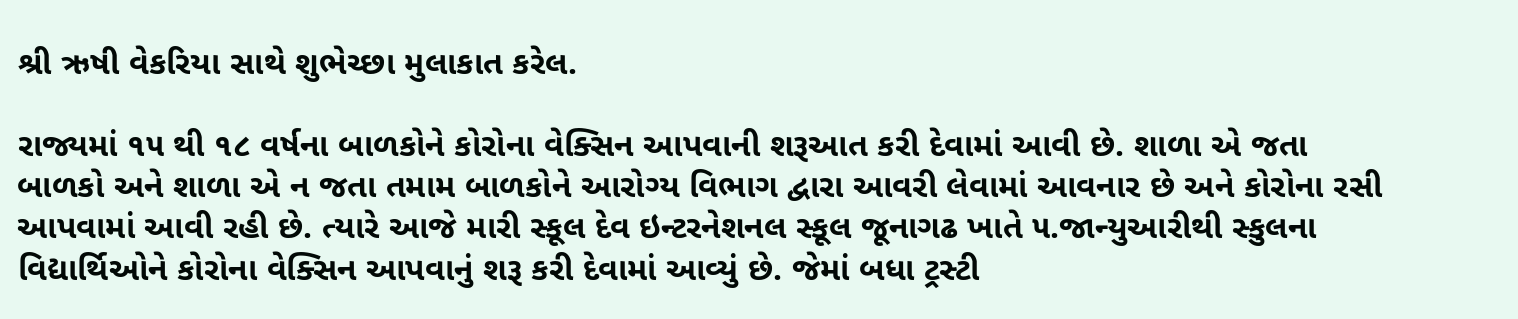શ્રી ઋષી વેકરિયા સાથે શુભેચ્છા મુલાકાત કરેલ.

રાજ્યમાં ૧૫ થી ૧૮ વર્ષના બાળકોને કોરોના વેક્સિન આપવાની શરૂઆત કરી દેવામાં આવી છે. શાળા એ જતા બાળકો અને શાળા એ ન જતા તમામ બાળકોને આરોગ્ય વિભાગ દ્વારા આવરી લેવામાં આવનાર છે અને કોરોના રસી આપવામાં આવી રહી છે. ત્યારે આજે મારી સ્કૂલ દેવ ઇન્ટરનેશનલ સ્કૂલ જૂનાગઢ ખાતે ૫.જાન્યુઆરીથી સ્કુલના વિદ્યાર્થિઓને કોરોના વેક્સિન આપવાનું શરૂ કરી દેવામાં આવ્યું છે. જેમાં બધા ટ્રસ્ટી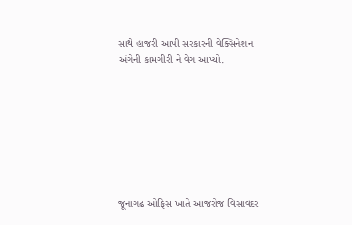સાથે હાજરી આપી સરકારની વેક્સિનેશન અંગેની કામગીરી ને વેગ આપ્યો.








જૂનાગઢ ઓફિસ ખાતે આજરોજ વિસાવદર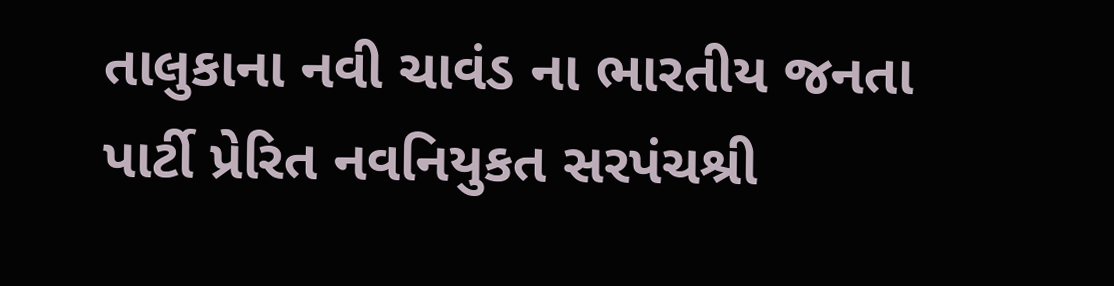તાલુકાના નવી ચાવંડ ના ભારતીય જનતા પાર્ટી પ્રેરિત નવનિયુકત સરપંચશ્રી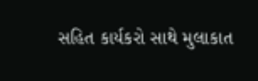સહિત કાર્યકરો સાથે મુલાકાત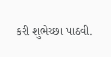કરી શુભેચ્છા પાઠવી.